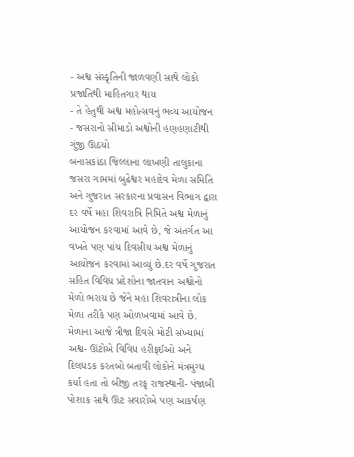- અશ્વ સંસ્કૃતિની જાળવણી સાથે લોકો પ્રજાતિથી માહિતગાર થાય
- તે હેતુથી અશ્વ મહોત્સવનું ભવ્ય આયોજન
- જસરાનો સીમાડો અશ્વોની હણહણાટીથી ગુંજી ઊઠયો
બનાસકાંઠા જિલ્લાના લાખણી તાલુકાના જસરા ગામમાં બુઢેશ્વર મહાદેવ મેળા સમિતિ અને ગુજરાત સરકારના પ્રવાસન વિભાગ દ્વારા દર વર્ષે મહા શિવરાત્રિ નિમિતે અશ્વ મેળાનું આયોજન કરવામાં આવે છે, જે અંતર્ગત આ વખતે પણ પાંચ દિવસીય અશ્વ મેળાનું આયોજન કરવામાં આવ્યું છે.દર વર્ષે ગુજરાત સહિત વિવિધ પ્રદેશોના જાતવાન અશ્વોનો મેળો ભરાય છે જેને મહા શિવરાત્રીના લોક મેળા તરીકે પણ ઓળખવામાં આવે છે. મેળાના આજે ત્રીજા દિવસે મોટી સંખ્યામાં અશ્વ- ઊંટોએ વિવિધ હરીફઈઓ અને દિલધડક કરતબો બતાવી લોકોને મંત્રમુગ્ધ કર્યા હતા તો બીજી તરફ્ રાજસ્થાની- પંજાબી પોશાક સાથે ઊંટ સવારોએ પણ આકર્ષણ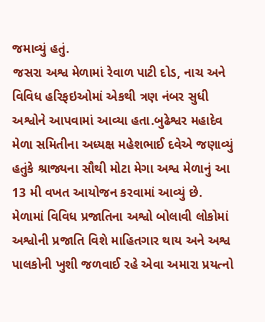જમાવ્યું હતું.
જસરા અશ્વ મેળામાં રેવાળ પાટી દોડ, નાચ અને વિવિધ હરિફઇઓમાં એકથી ત્રણ નંબર સુધી અશ્વોને આપવામાં આવ્યા હતા.બુઢેશ્વર મહાદેવ મેળા સમિતીના અધ્યક્ષ મહેશભાઈ દવેએ જણાવ્યું હતુંકે શ્રાજ્યના સૌથી મોટા મેગા અશ્વ મેળાનું આ 13 મી વખત આયોજન કરવામાં આવ્યું છે. મેળામાં વિવિધ પ્રજાતિના અશ્વો બોલાવી લોકોમાં અશ્વોની પ્રજાતિ વિશે માહિતગાર થાય અને અશ્વ પાલકોની ખુશી જળવાઈ રહે એવા અમારા પ્રયત્નો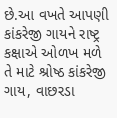છે.આ વખતે આપણી કાંકરેજી ગાયને રાષ્ટ્ર કક્ષાએ ઓળખ મળે તે માટે શ્રોષ્ઠ કાંકરેજી ગાય, વાછરડા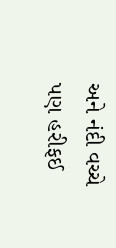અને નંદી વચ્ચે પણ હરીફઈ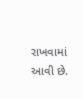રાખવામાં આવી છે.